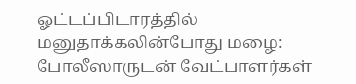ஓட்டப்பிடாரத்தில் மனுதாக்கலின்போது மழை: போலீஸாருடன் வேட்பாளர்கள்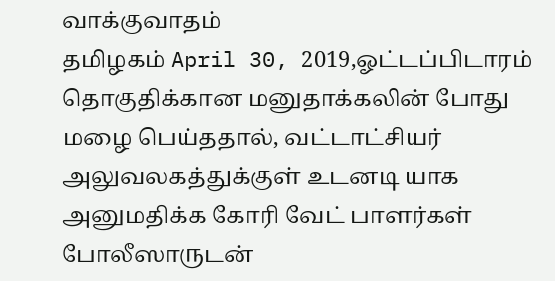வாக்குவாதம்
தமிழகம் April 30, 2019,ஓட்டப்பிடாரம் தொகுதிக்கான மனுதாக்கலின் போது மழை பெய்ததால், வட்டாட்சியர் அலுவலகத்துக்குள் உடனடி யாக அனுமதிக்க கோரி வேட் பாளர்கள் போலீஸாருடன்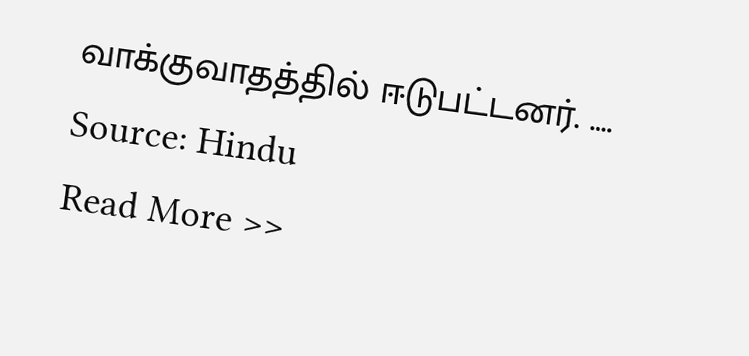வாக்குவாதத்தில் ஈடுபட்டனர். ….
Source: Hindu
Read More >>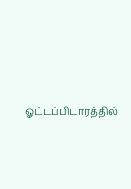ஓட்டப்பிடாரத்தில்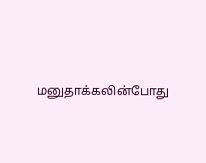மனுதாக்கலின்போது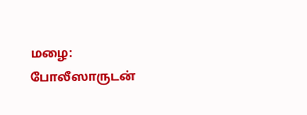மழை: போலீஸாருடன்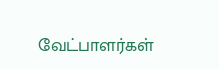வேட்பாளர்கள்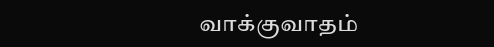வாக்குவாதம்